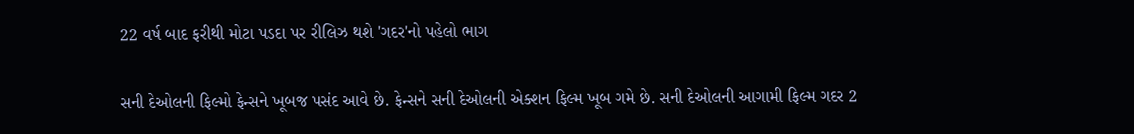22 વર્ષ બાદ ફરીથી મોટા પડદા પર રીલિઝ થશે 'ગદર'નો પહેલો ભાગ

સની દેઓલની ફિલ્મો ફેન્સને ખૂબજ પસંદ આવે છે. ફેન્સને સની દેઓલની એક્શન ફિલ્મ ખૂબ ગમે છે. સની દેઓલની આગામી ફિલ્મ ગદર 2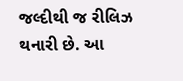જલ્દીથી જ રીલિઝ થનારી છે. આ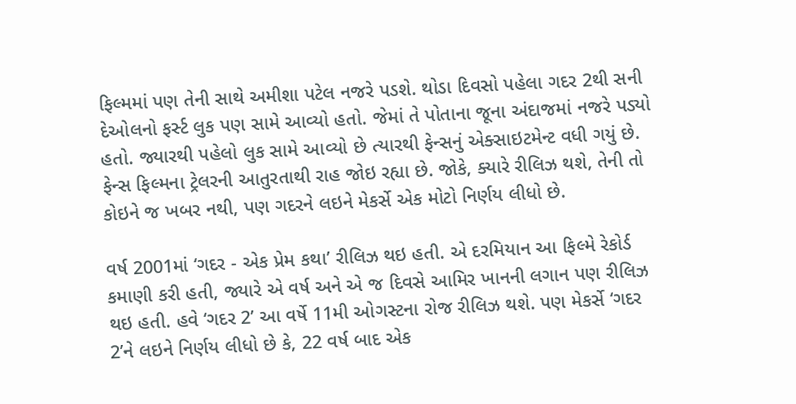ફિલ્મમાં પણ તેની સાથે અમીશા પટેલ નજરે પડશે. થોડા દિવસો પહેલા ગદર 2થી સની દેઓલનો ફર્સ્ટ લુક પણ સામે આવ્યો હતો. જેમાં તે પોતાના જૂના અંદાજમાં નજરે પડ્યો હતો. જ્યારથી પહેલો લુક સામે આવ્યો છે ત્યારથી ફેન્સનું એક્સાઇટમેન્ટ વધી ગયું છે. ફેન્સ ફિલ્મના ટ્રેલરની આતુરતાથી રાહ જોઇ રહ્યા છે. જોકે, ક્યારે રીલિઝ થશે, તેની તો કોઇને જ ખબર નથી, પણ ગદરને લઇને મેકર્સે એક મોટો નિર્ણય લીધો છે.

વર્ષ 2001માં ‘ગદર - એક પ્રેમ કથા’ રીલિઝ થઇ હતી. એ દરમિયાન આ ફિલ્મે રેકોર્ડ કમાણી કરી હતી, જ્યારે એ વર્ષ અને એ જ દિવસે આમિર ખાનની લગાન પણ રીલિઝ થઇ હતી. હવે ‘ગદર 2’ આ વર્ષે 11મી ઓગસ્ટના રોજ રીલિઝ થશે. પણ મેકર્સે ‘ગદર 2’ને લઇને નિર્ણય લીધો છે કે, 22 વર્ષ બાદ એક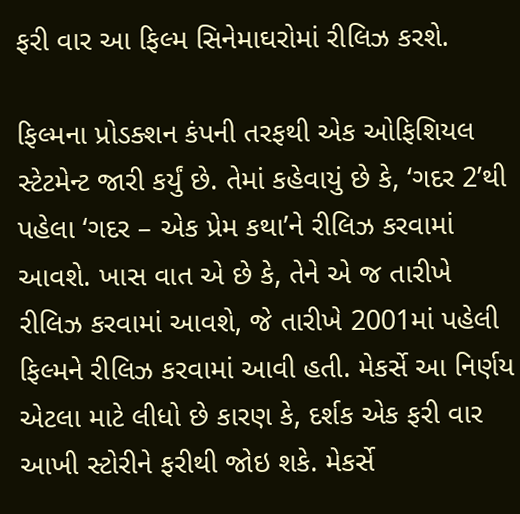ફરી વાર આ ફિલ્મ સિનેમાઘરોમાં રીલિઝ કરશે.

ફિલ્મના પ્રોડક્શન કંપની તરફથી એક ઓફિશિયલ સ્ટેટમેન્ટ જારી કર્યું છે. તેમાં કહેવાયું છે કે, ‘ગદર 2’થી પહેલા ‘ગદર – એક પ્રેમ કથા’ને રીલિઝ કરવામાં આવશે. ખાસ વાત એ છે કે, તેને એ જ તારીખે રીલિઝ કરવામાં આવશે, જે તારીખે 2001માં પહેલી ફિલ્મને રીલિઝ કરવામાં આવી હતી. મેકર્સે આ નિર્ણય એટલા માટે લીધો છે કારણ કે, દર્શક એક ફરી વાર આખી સ્ટોરીને ફરીથી જોઇ શકે. મેકર્સે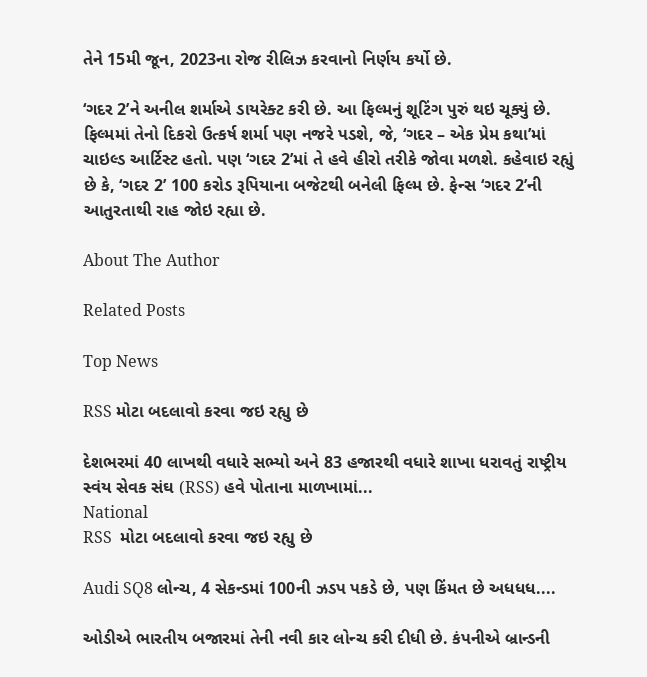તેને 15મી જૂન, 2023ના રોજ રીલિઝ કરવાનો નિર્ણય કર્યો છે.

‘ગદર 2’ને અનીલ શર્માએ ડાયરેક્ટ કરી છે. આ ફિલ્મનું શૂટિંગ પુરું થઇ ચૂક્યું છે. ફિલ્મમાં તેનો દિકરો ઉત્કર્ષ શર્મા પણ નજરે પડશે, જે, ‘ગદર – એક પ્રેમ કથા’માં ચાઇલ્ડ આર્ટિસ્ટ હતો. પણ ‘ગદર 2’માં તે હવે હીરો તરીકે જોવા મળશે. કહેવાઇ રહ્યું છે કે, ‘ગદર 2’ 100 કરોડ રૂપિયાના બજેટથી બનેલી ફિલ્મ છે. ફેન્સ ‘ગદર 2’ની આતુરતાથી રાહ જોઇ રહ્યા છે.

About The Author

Related Posts

Top News

RSS મોટા બદલાવો કરવા જઇ રહ્યુ છે

દેશભરમાં 40 લાખથી વધારે સભ્યો અને 83 હજારથી વધારે શાખા ધરાવતું રાષ્ટ્રીય સ્વંય સેવક સંઘ (RSS) હવે પોતાના માળખામાં...
National
RSS  મોટા બદલાવો કરવા જઇ રહ્યુ છે

Audi SQ8 લોન્ચ, 4 સેકન્ડમાં 100ની ઝડપ પકડે છે, પણ કિંમત છે અધધધ....

ઓડીએ ભારતીય બજારમાં તેની નવી કાર લોન્ચ કરી દીધી છે. કંપનીએ બ્રાન્ડની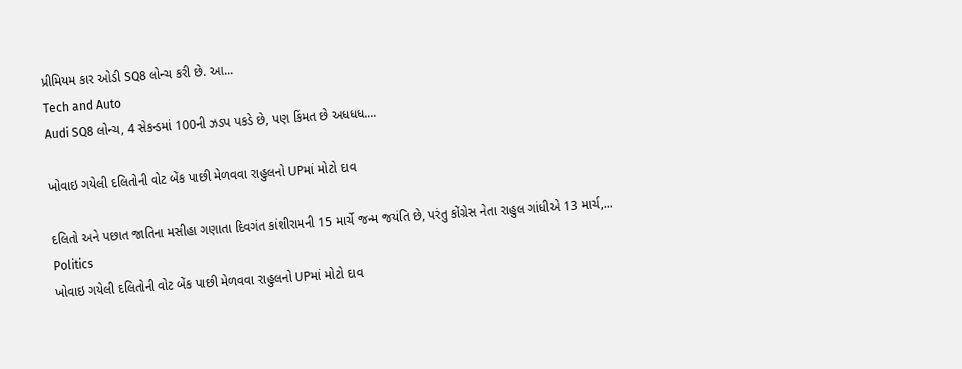પ્રીમિયમ કાર ઓડી SQ8 લોન્ચ કરી છે. આ...
Tech and Auto
Audi SQ8 લોન્ચ, 4 સેકન્ડમાં 100ની ઝડપ પકડે છે, પણ કિંમત છે અધધધ....

ખોવાઇ ગયેલી દલિતોની વોટ બેંક પાછી મેળવવા રાહુલનો UPમાં મોટો દાવ

દલિતો અને પછાત જાતિના મસીહા ગણાતા દિવગંત કાંશીરામની 15 માર્ચે જન્મ જયંતિ છે, પરંતુ કોંગ્રેસ નેતા રાહુલ ગાંધીએ 13 માર્ચ,...
Politics
ખોવાઇ ગયેલી દલિતોની વોટ બેંક પાછી મેળવવા રાહુલનો UPમાં મોટો દાવ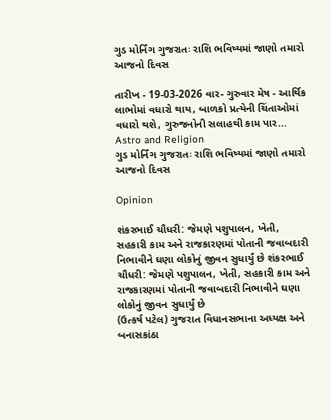ગુડ મોર્નિંગ ગુજરાતઃ રાશિ ભવિષ્યમાં જાણો તમારો આજનો દિવસ

તારીખ - 19-03-2026 વાર- ગુરુવાર મેષ - આર્થિક લાભોમાં વધારો થાય, બાળકો પ્રત્યેની ચિંતાઓમાં વધારો થશે, ગુરુજનોની સલાહથી કામ પાર...
Astro and Religion
ગુડ મોર્નિંગ ગુજરાતઃ રાશિ ભવિષ્યમાં જાણો તમારો આજનો દિવસ

Opinion

શંકરભાઈ ચૌધરી: જેમણે પશુપાલન, ખેતી, સહકારી કામ અને રાજકારણમાં પોતાની જવાબદારી નિભાવીને ઘણા લોકોનું જીવન સુધાર્યું છે શંકરભાઈ ચૌધરી: જેમણે પશુપાલન, ખેતી, સહકારી કામ અને રાજકારણમાં પોતાની જવાબદારી નિભાવીને ઘણા લોકોનું જીવન સુધાર્યું છે
(ઉત્કર્ષ પટેલ) ગુજરાત વિધાનસભાના અધ્યક્ષ અને બનાસકાંઠા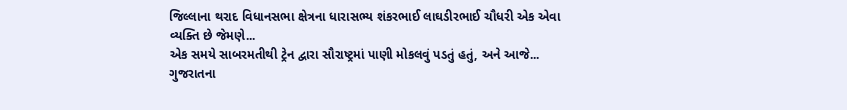જિલ્લાના થરાદ વિધાનસભા ક્ષેત્રના ધારાસભ્ય શંકરભાઈ લાઘડીરભાઈ ચૌધરી એક એવા વ્યક્તિ છે જેમણે...
એક સમયે સાબરમતીથી ટ્રેન દ્વારા સૌરાષ્ટ્રમાં પાણી મોકલવું પડતું હતું, અને આજે...
ગુજરાતના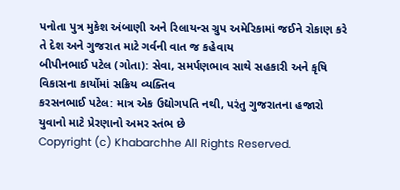પનોતા પુત્ર મુકેશ અંબાણી અને રિલાયન્સ ગ્રુપ અમેરિકામાં જઈને રોકાણ કરે તે દેશ અને ગુજરાત માટે ગર્વની વાત જ કહેવાય
બીપીનભાઈ પટેલ (ગોતા): સેવા, સમર્પણભાવ સાથે સહકારી અને કૃષિ વિકાસના કાર્યોમાં સક્રિય વ્યક્તિવ
કરસનભાઈ પટેલ: માત્ર એક ઉદ્યોગપતિ નથી, પરંતુ ગુજરાતના હજારો યુવાનો માટે પ્રેરણાનો અમર સ્તંભ છે
Copyright (c) Khabarchhe All Rights Reserved.